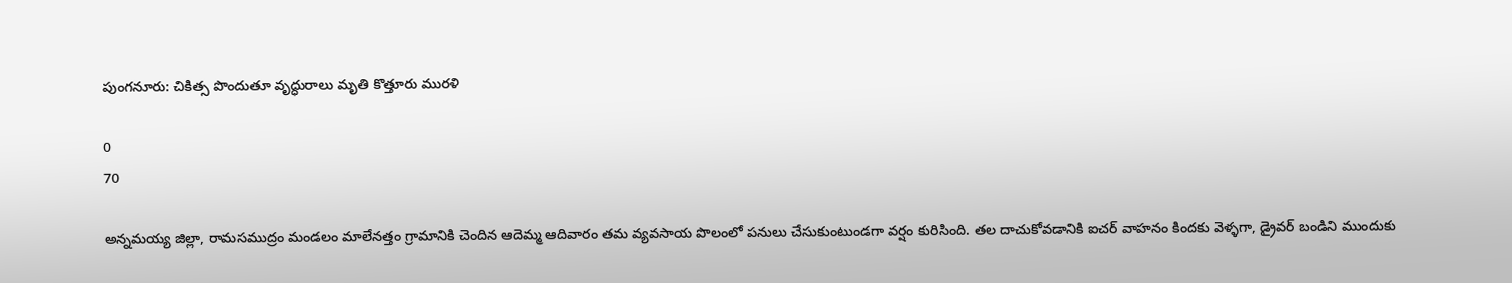పుంగనూరు: చికిత్స పొందుతూ వృద్ధురాలు మృతి కొత్తూరు మురళి

0
70

అన్నమయ్య జిల్లా, రామసముద్రం మండలం మాలేనత్తం గ్రామానికి చెందిన ఆదెమ్మ ఆదివారం తమ వ్యవసాయ పొలంలో పనులు చేసుకుంటుండగా వర్షం కురిసింది. తల దాచుకోవడానికి ఐచర్ వాహనం కిందకు వెళ్ళగా, డ్రైవర్ బండిని ముందుకు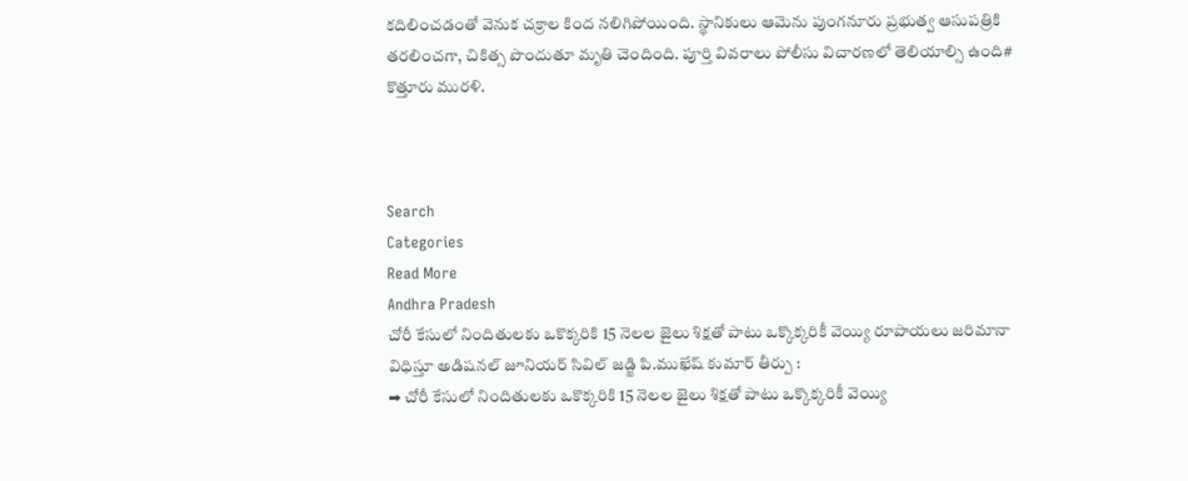కదిలించడంతో వెనుక చక్రాల కింద నలిగిపోయింది. స్థానికులు ఆమెను పుంగనూరు ప్రభుత్వ ఆసుపత్రికి తరలించగా, చికిత్స పొందుతూ మృతి చెందింది. పూర్తి వివరాలు పోలీసు విచారణలో తెలియాల్సి ఉంది# కొత్తూరు మురళి.



Search
Categories
Read More
Andhra Pradesh
చోరీ కేసులో నిందితులకు ఒకొక్కరికి 15 నెలల జైలు శిక్షతో పాటు ఒక్కొక్కరికీ వెయ్యి రూపాయలు జరిమానా విధిస్తూ అడిషనల్ జూనియర్ సివిల్ జడ్జి పి.ముఖేష్ కుమార్ తీర్పు :
➡ చోరీ కేసులో నిందితులకు ఒకొక్కరికి 15 నెలల జైలు శిక్షతో పాటు ఒక్కొక్కరికీ వెయ్యి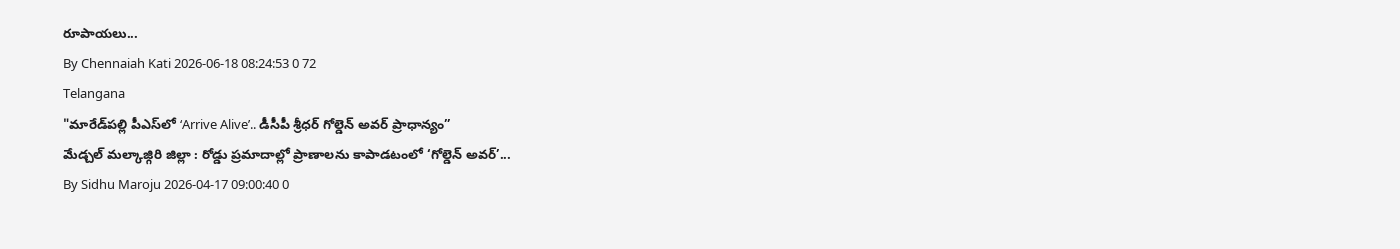రూపాయలు...
By Chennaiah Kati 2026-06-18 08:24:53 0 72
Telangana
"మారేడ్‌పల్లి పీఎస్‌లో ‘Arrive Alive’.. డీసీపీ శ్రీధర్ గోల్డెన్ అవర్ ప్రాధాన్యం”
మేడ్చల్ మల్కాజ్గిరి జిల్లా : రోడ్డు ప్రమాదాల్లో ప్రాణాలను కాపాడటంలో ‘గోల్డెన్ అవర్’...
By Sidhu Maroju 2026-04-17 09:00:40 0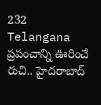232
Telangana
ప్రపంచాన్ని ఊరించే రుచి.. హైదరాబాద్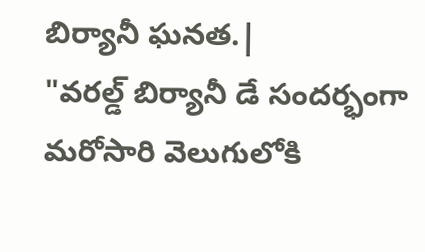బిర్యానీ ఘనత.|
"వరల్డ్ బిర్యానీ డే సందర్భంగా మరోసారి వెలుగులోకి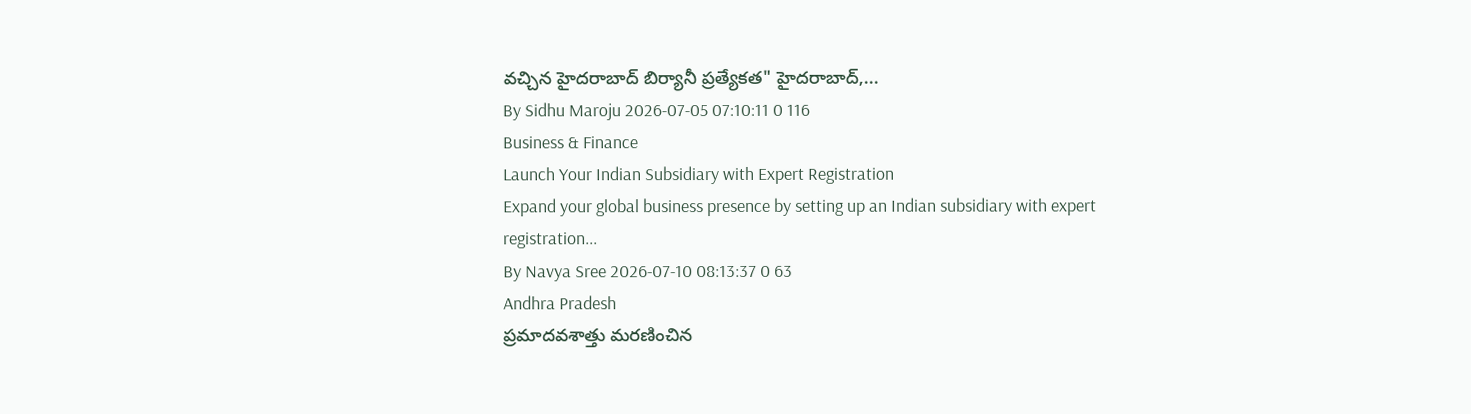వచ్చిన హైదరాబాద్ బిర్యానీ ప్రత్యేకత" హైదరాబాద్,...
By Sidhu Maroju 2026-07-05 07:10:11 0 116
Business & Finance
Launch Your Indian Subsidiary with Expert Registration
Expand your global business presence by setting up an Indian subsidiary with expert registration...
By Navya Sree 2026-07-10 08:13:37 0 63
Andhra Pradesh
ప్రమాదవశాత్తు మరణించిన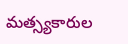మత్స్యకారుల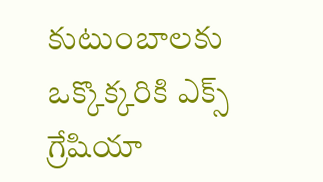కుటుంబాలకు ఒక్కొక్కరికి ఎక్స్ గ్రేషియా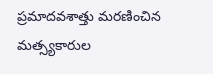ప్రమాదవశాత్తు మరణించిన మత్స్యకారుల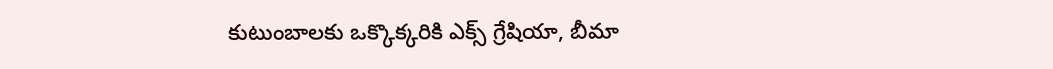కుటుంబాలకు ఒక్కొక్కరికి ఎక్స్ గ్రేషియా, బీమా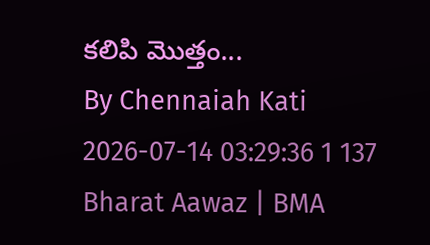కలిపి మొత్తం...
By Chennaiah Kati 2026-07-14 03:29:36 1 137
Bharat Aawaz | BMA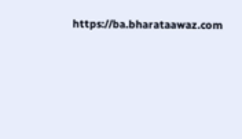https://ba.bharataawaz.com